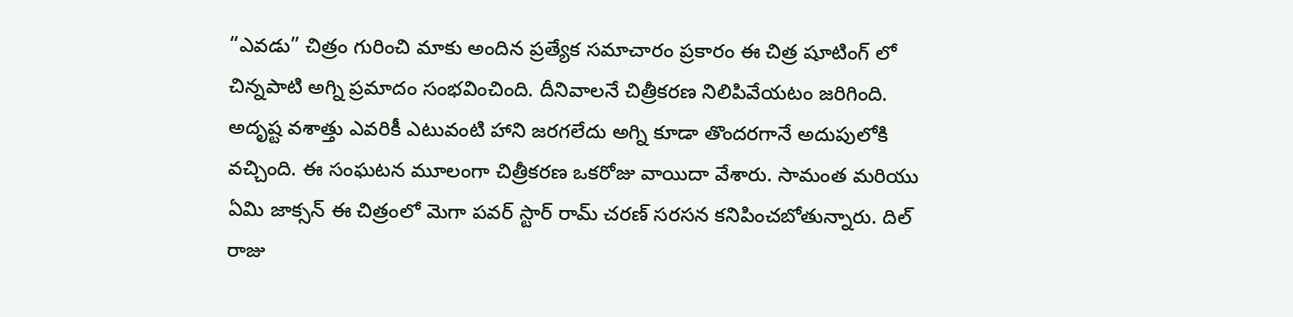“ఎవడు” చిత్రం గురించి మాకు అందిన ప్రత్యేక సమాచారం ప్రకారం ఈ చిత్ర షూటింగ్ లో చిన్నపాటి అగ్ని ప్రమాదం సంభవించింది. దీనివాలనే చిత్రీకరణ నిలిపివేయటం జరిగింది. అదృష్ట వశాత్తు ఎవరికీ ఎటువంటి హాని జరగలేదు అగ్ని కూడా తొందరగానే అదుపులోకి వచ్చింది. ఈ సంఘటన మూలంగా చిత్రీకరణ ఒకరోజు వాయిదా వేశారు. సామంత మరియు ఏమి జాక్సన్ ఈ చిత్రంలో మెగా పవర్ స్టార్ రామ్ చరణ్ సరసన కనిపించబోతున్నారు. దిల్ రాజు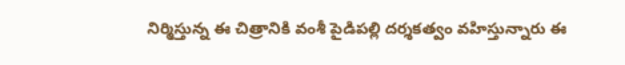నిర్మిస్తున్న ఈ చిత్రానికి వంశీ పైడిపల్లి దర్శకత్వం వహిస్తున్నారు ఈ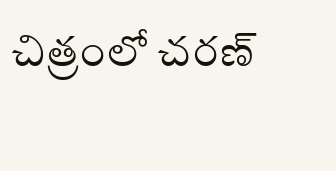చిత్రంలో చరణ్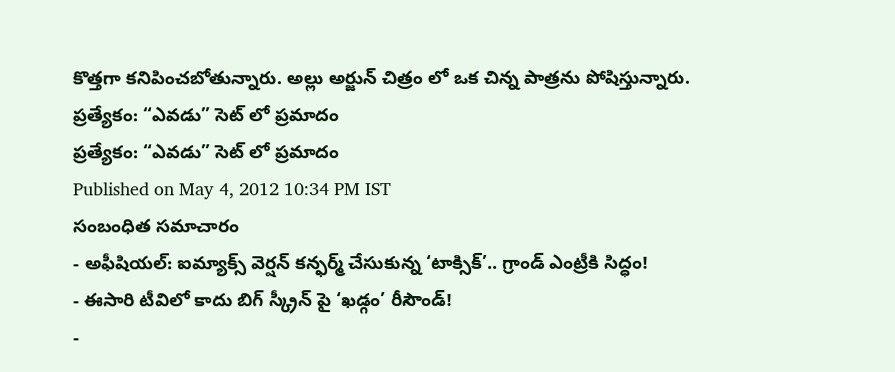కొత్తగా కనిపించబోతున్నారు. అల్లు అర్జున్ చిత్రం లో ఒక చిన్న పాత్రను పోషిస్తున్నారు.
ప్రత్యేకం: “ఎవడు” సెట్ లో ప్రమాదం
ప్రత్యేకం: “ఎవడు” సెట్ లో ప్రమాదం
Published on May 4, 2012 10:34 PM IST
సంబంధిత సమాచారం
- అఫీషియల్: ఐమ్యాక్స్ వెర్షన్ కన్ఫర్మ్ చేసుకున్న ‘టాక్సిక్’.. గ్రాండ్ ఎంట్రీకి సిద్ధం!
- ఈసారి టీవిలో కాదు బిగ్ స్క్రీన్ పై ‘ఖడ్గం’ రీసౌండ్!
-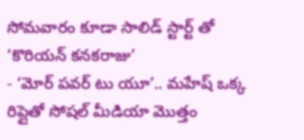సోమవారం కూడా సాలిడ్ స్టార్ట్ తో ‘కొరియన్ కనకరాజు’
- ‘మోర్ పవర్ టు యూ’.. మహేష్ ఒక్క రిప్లైతో సోషల్ మీడియా మొత్తం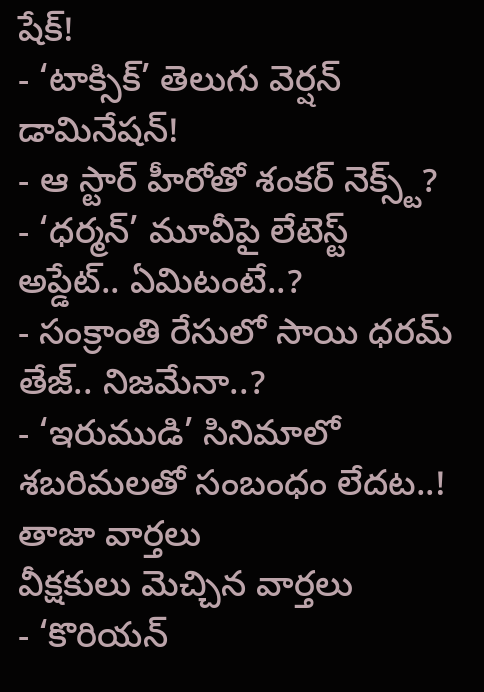షేక్!
- ‘టాక్సిక్’ తెలుగు వెర్షన్ డామినేషన్!
- ఆ స్టార్ హీరోతో శంకర్ నెక్స్ట్?
- ‘ధర్మన్’ మూవీపై లేటెస్ట్ అప్డేట్.. ఏమిటంటే..?
- సంక్రాంతి రేసులో సాయి ధరమ్ తేజ్.. నిజమేనా..?
- ‘ఇరుముడి’ సినిమాలో శబరిమలతో సంబంధం లేదట..!
తాజా వార్తలు
వీక్షకులు మెచ్చిన వార్తలు
- ‘కొరియన్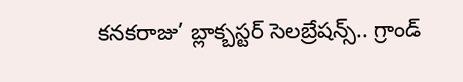కనకరాజు’ బ్లాక్బస్టర్ సెలబ్రేషన్స్.. గ్రాండ్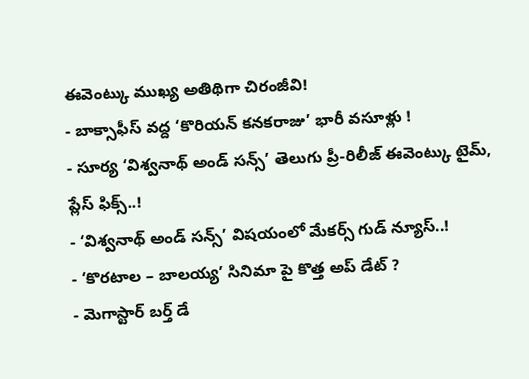ఈవెంట్కు ముఖ్య అతిథిగా చిరంజీవి!
- బాక్సాఫీస్ వద్ద ‘కొరియన్ కనకరాజు’ భారీ వసూళ్లు !
- సూర్య ‘విశ్వనాథ్ అండ్ సన్స్’ తెలుగు ప్రీ-రిలీజ్ ఈవెంట్కు టైమ్, ప్లేస్ ఫిక్స్..!
- ‘విశ్వనాథ్ అండ్ సన్స్’ విషయంలో మేకర్స్ గుడ్ న్యూస్..!
- ‘కొరటాల – బాలయ్య’ సినిమా పై కొత్త అప్ డేట్ ?
- మెగాస్టార్ బర్త్ డే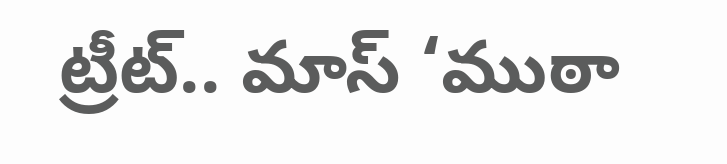ట్రీట్.. మాస్ ‘ముఠా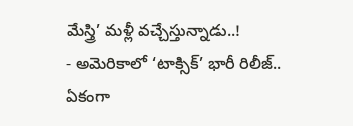మేస్త్రి’ మళ్లీ వచ్చేస్తున్నాడు..!
- అమెరికాలో ‘టాక్సిక్’ భారీ రిలీజ్.. ఏకంగా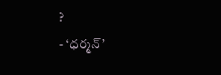?
- ‘ధర్మన్’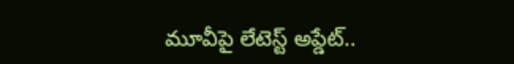మూవీపై లేటెస్ట్ అప్డేట్..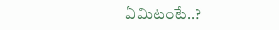ఏమిటంటే..?